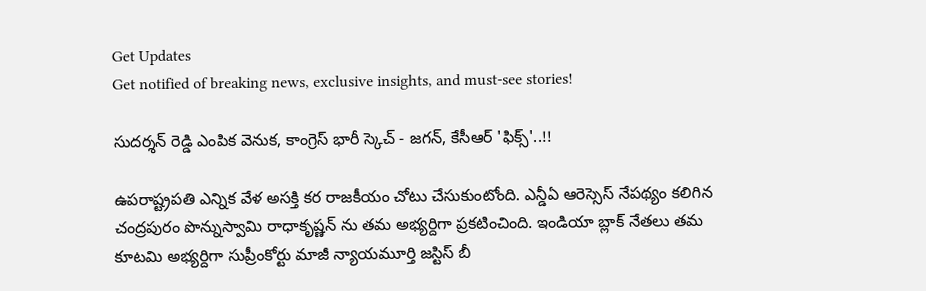Get Updates
Get notified of breaking news, exclusive insights, and must-see stories!

సుదర్శన్ రెడ్డి ఎంపిక వెనుక, కాంగ్రెస్ భారీ స్కెచ్ - జగన్, కేసీఆర్ 'ఫిక్స్'..!!

ఉపరాష్ట్రపతి ఎన్నిక వేళ అసక్తి కర రాజకీయం చోటు చేసుకుంటోంది. ఎన్డీఏ ఆరెస్సెస్ నేపథ్యం కలిగిన చంద్రపురం పొన్నుస్వామి రాధాకృష్ణన్‌ ను తమ అభ్యర్దిగా ప్రకటించింది. ఇండియా బ్లాక్ నేతలు తమ కూటమి అభ్యర్దిగా సుప్రీంకోర్టు మాజీ న్యాయమూర్తి జస్టిస్‌ బీ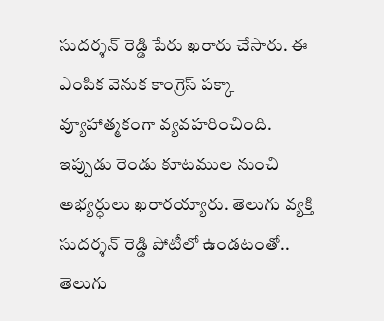సుదర్శన్‌ రెడ్డి పేరు ఖరారు చేసారు. ఈ ఎంపిక వెనుక కాంగ్రెస్ పక్కా వ్యూహాత్మకంగా వ్యవహరించింది. ఇప్పుడు రెండు కూటముల నుంచి అభ్యర్ధులు ఖరారయ్యారు. తెలుగు వ్యక్తి సుదర్శన్ రెడ్డి పోటీలో ఉండటంతో.. తెలుగు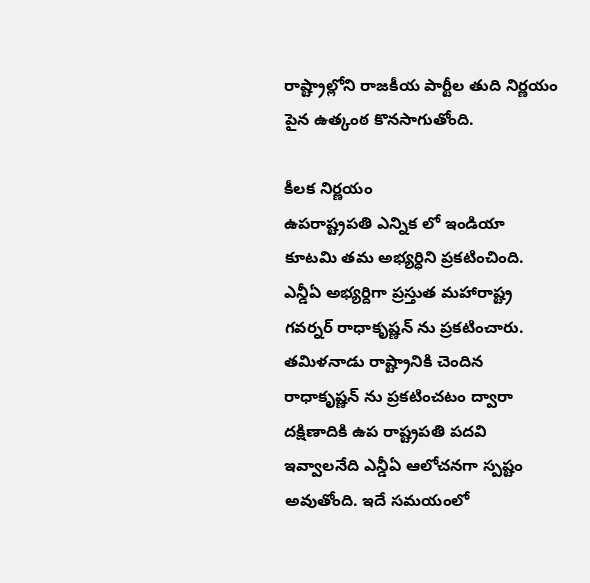రాష్ట్రాల్లోని రాజకీయ పార్టీల తుది నిర్ణయం పైన ఉత్కంఠ కొనసాగుతోంది.

కీలక నిర్ణయం
ఉపరాష్ట్రపతి ఎన్నిక లో ఇండియా కూటమి తమ అభ్యర్ధిని ప్రకటించింది. ఎన్డీఏ అభ్యర్దిగా ప్రస్తుత మహారాష్ట్ర గవర్నర్ రాధాకృష్ణన్‌ ను ప్రకటించారు. తమిళనాడు రాష్ట్రానికి చెందిన రాధాకృష్ణన్‌ ను ప్రకటించటం ద్వారా దక్షిణాదికి ఉప రాష్ట్రపతి పదవి ఇవ్వాలనేది ఎన్డీఏ ఆలోచనగా స్పష్టం అవుతోంది. ఇదే సమయంలో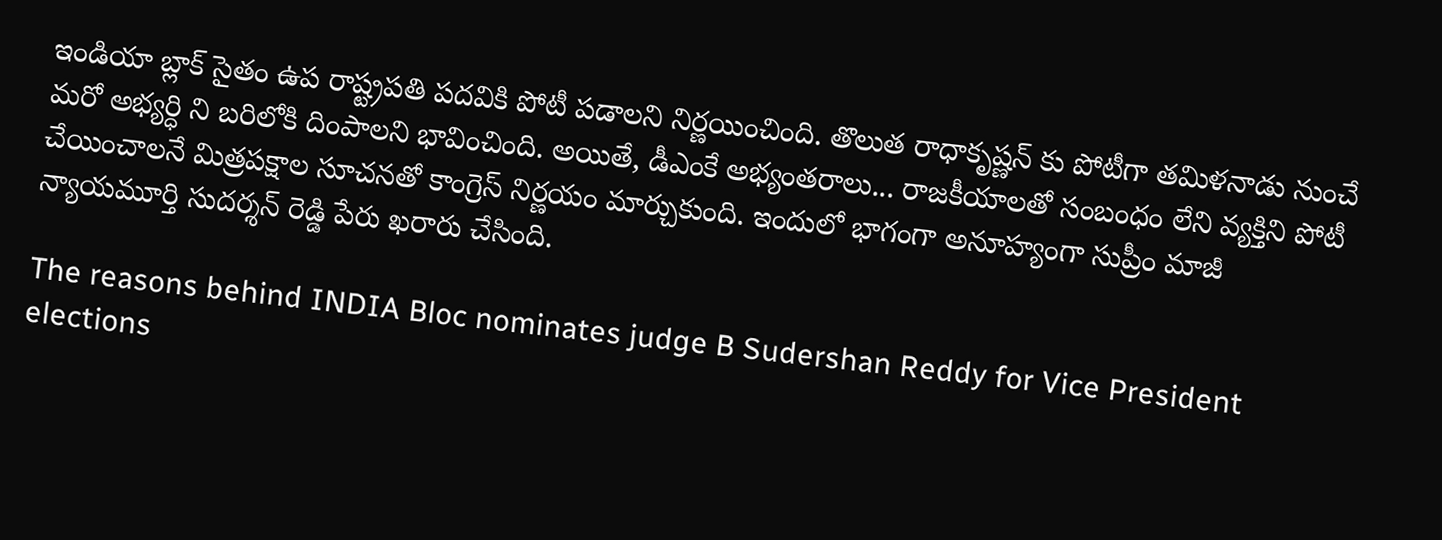ఇండియా బ్లాక్ సైతం ఉప రాష్ట్రపతి పదవికి పోటీ పడాలని నిర్ణయించింది. తొలుత రాధాకృష్ణన్‌ కు పోటీగా తమిళనాడు నుంచే మరో అభ్యర్ధి ని బరిలోకి దింపాలని భావించింది. అయితే, డీఎంకే అభ్యంతరాలు... రాజకీయాలతో సంబంధం లేని వ్యక్తిని పోటీ చేయించాలనే మిత్రపక్షాల సూచనతో కాంగ్రెస్ నిర్ణయం మార్చుకుంది. ఇందులో భాగంగా అనూహ్యంగా సుప్రీం మాజీ న్యాయమూర్తి సుదర్శన్ రెడ్డి పేరు ఖరారు చేసింది.

The reasons behind INDIA Bloc nominates judge B Sudershan Reddy for Vice President elections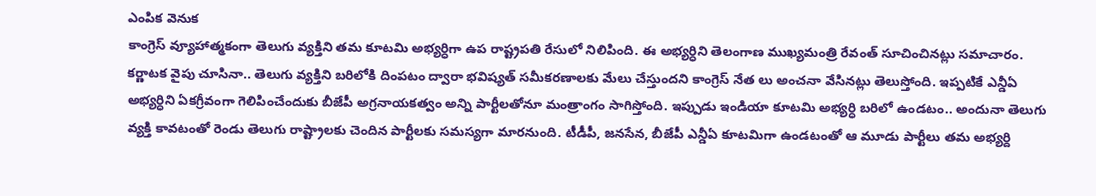ఎంపిక వెనుక
కాంగ్రెస్ వ్యూహాత్మకంగా తెలుగు వ్యక్తిని తమ కూటమి అభ్యర్ధిగా ఉప రాష్ట్రపతి రేసులో నిలిపింది. ఈ అభ్యర్ధిని తెలంగాణ ముఖ్యమంత్రి రేవంత్ సూచించినట్లు సమాచారం. కర్ణాటక వైపు చూసినా.. తెలుగు వ్యక్తిని బరిలోకి దింపటం ద్వారా భవిష్యత్ సమీకరణాలకు మేలు చేస్తుందని కాంగ్రెస్ నేత లు అంచనా వేసినట్లు తెలుస్తోంది. ఇప్పటికే ఎన్డీఏ అభ్యర్ధిని ఏకగ్రీవంగా గెలిపించేందుకు బీజేపీ అగ్రనాయకత్వం అన్ని పార్టీలతోనూ మంత్రాంగం సాగిస్తోంది. ఇప్పుడు ఇండియా కూటమి అభ్యర్ధి బరిలో ఉండటం.. అందునా తెలుగు వ్యక్తి కావటంతో రెండు తెలుగు రాష్ట్రాలకు చెందిన పార్టీలకు సమస్యగా మారనుంది. టీడీపీ, జనసేన, బీజేపీ ఎన్డీఏ కూటమిగా ఉండటంతో ఆ మూడు పార్టీలు తమ అభ్యర్ది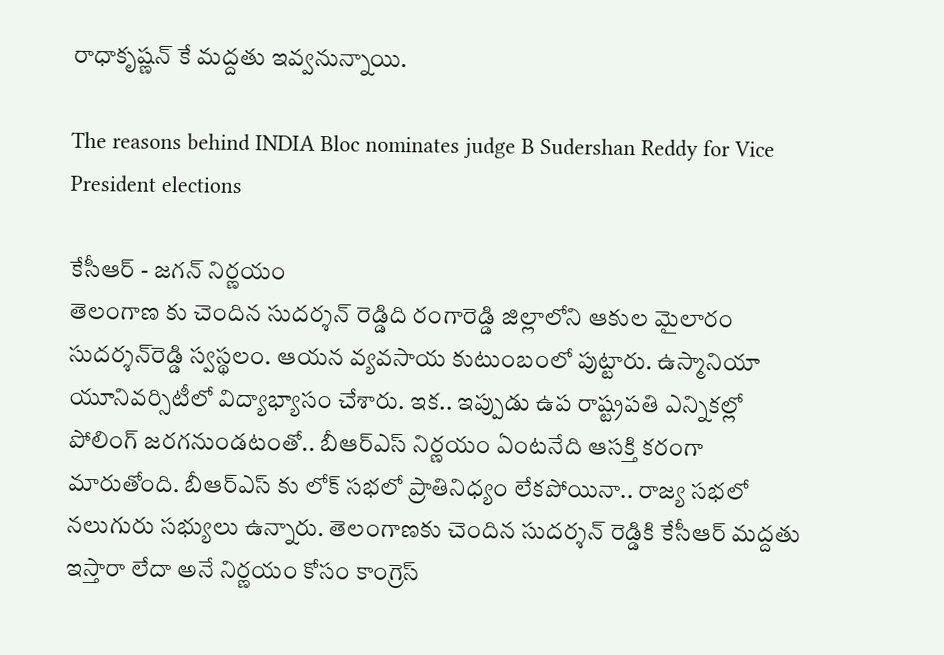రాధాకృష్ణన్‌ కే మద్దతు ఇవ్వనున్నాయి.

The reasons behind INDIA Bloc nominates judge B Sudershan Reddy for Vice President elections

కేసీఆర్ - జగన్ నిర్ణయం
తెలంగాణ కు చెందిన సుదర్శన్ రెడ్డిది రంగారెడ్డి జిల్లాలోని ఆకుల మైలారం సుదర్శన్‌రెడ్డి స్వస్థలం. ఆయన వ్యవసాయ కుటుంబంలో పుట్టారు. ఉస్మానియా యూనివర్సిటీలో విద్యాభ్యాసం చేశారు. ఇక.. ఇప్పుడు ఉప రాష్ట్రపతి ఎన్నికల్లో పోలింగ్ జరగనుండటంతో.. బీఆర్ఎస్ నిర్ణయం ఏంటనేది ఆసక్తి కరంగా మారుతోంది. బీఆర్ఎస్ కు లోక్ సభలో ప్రాతినిధ్యం లేకపోయినా.. రాజ్య సభలో నలుగురు సభ్యులు ఉన్నారు. తెలంగాణకు చెందిన సుదర్శన్ రెడ్డికి కేసీఆర్ మద్దతు ఇస్తారా లేదా అనే నిర్ణయం కోసం కాంగ్రెస్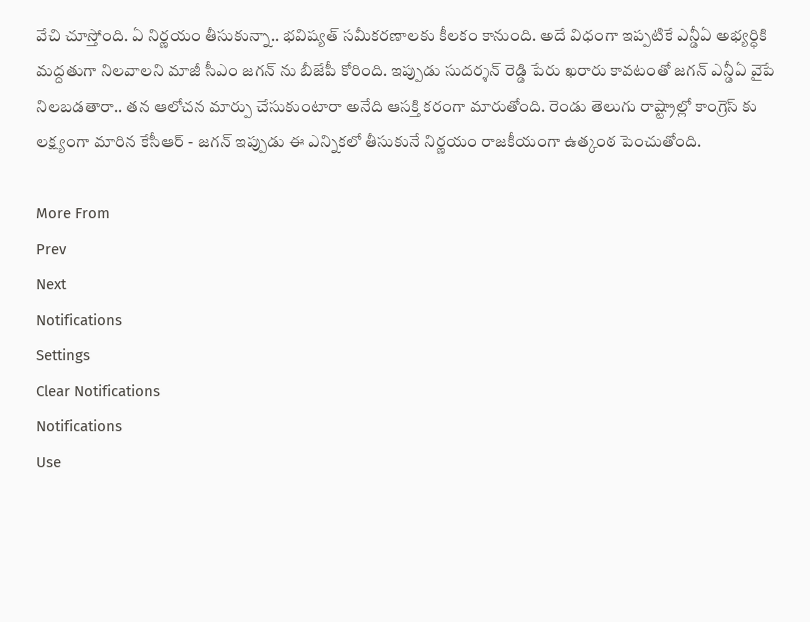వేచి చూస్తోంది. ఏ నిర్ణయం తీసుకున్నా.. భవిష్యత్ సమీకరణాలకు కీలకం కానుంది. అదే విధంగా ఇప్పటికే ఎన్డీఏ అభ్యర్ధికి మద్దతుగా నిలవాలని మాజీ సీఎం జగన్ ను బీజేపీ కోరింది. ఇప్పుడు సుదర్శన్ రెడ్డి పేరు ఖరారు కావటంతో జగన్ ఎన్డీఏ వైపే నిలబడతారా.. తన ఆలోచన మార్పు చేసుకుంటారా అనేది ఆసక్తి కరంగా మారుతోంది. రెండు తెలుగు రాష్ట్రాల్లో కాంగ్రెస్ కు లక్ష్యంగా మారిన కేసీఆర్ - జగన్ ఇప్పుడు ఈ ఎన్నికలో తీసుకునే నిర్ణయం రాజకీయంగా ఉత్కంఠ పెంచుతోంది.

More From
Prev
Next
Notifications
Settings
Clear Notifications
Notifications
Use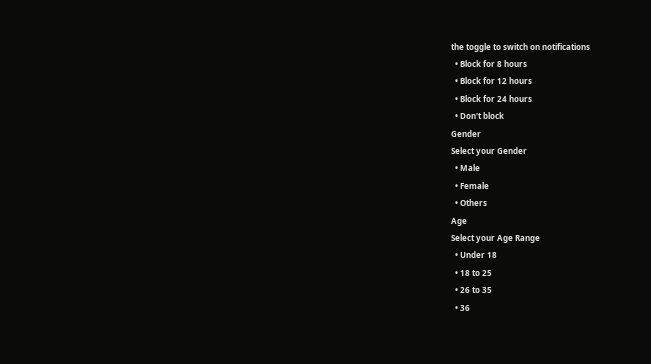the toggle to switch on notifications
  • Block for 8 hours
  • Block for 12 hours
  • Block for 24 hours
  • Don't block
Gender
Select your Gender
  • Male
  • Female
  • Others
Age
Select your Age Range
  • Under 18
  • 18 to 25
  • 26 to 35
  • 36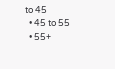to 45
  • 45 to 55
  • 55+